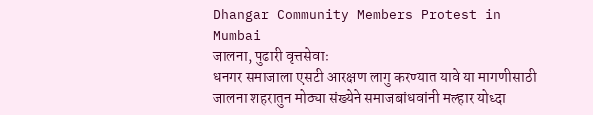Dhangar Community Members Protest in Mumbai
जालना, पुढारी वृत्तसेवाः
धनगर समाजाला एसटी आरक्षण लागु करण्यात यावे या मागणीसाठी जालना शहरातुन मोठ्या संख्येने समाजबांधवांनी मल्हार योध्दा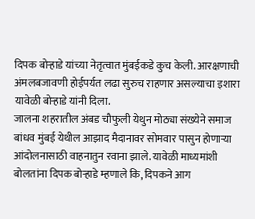दिपक बोऱ्हाडे यांच्या नेतृत्वात मुंबईकडे कुच केली. आरक्षणाची अंमलबजावणी होईपर्यत लढा सुरुच राहणार असल्याचा इशारा यावेळी बोऱ्हाडे यांनी दिला.
जालना शहरातील अंबड चौफुली येथुन मोठ्या संख्येने समाज बांधव मुंबई येथील आझाद मैदानावर सोमवार पासुन होणाऱ्या आंदोलनासाठी वाहनातुन रवाना झाले. यावेळी माध्यमांशी बोलतांना दिपक बोऱ्हाडे म्हणाले कि, दिपकने आग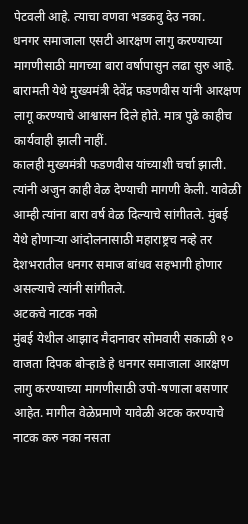पेटवली आहे. त्याचा वणवा भडकवु देउ नका.
धनगर समाजाला एसटी आरक्षण लागु करण्याच्या मागणीसाठी मागच्या बारा वर्षापासुन लढा सुरु आहे. बारामती येथे मुख्यमंत्री देवेंद्र फडणवीस यांनी आरक्षण लागू करण्याचे आश्वासन दिले होते. मात्र पुढे काहीच कार्यवाही झाली नाहीं.
कालही मुख्यमंत्री फडणवीस यांच्याशी चर्चा झाली. त्यांनी अजुन काही वेळ देण्याची मागणी केली. यावेळी आम्ही त्यांना बारा वर्ष वेळ दिल्याचे सांगीतले. मुंबई येथे होणाऱ्या आंदोलनासाठी महाराष्ट्रच नव्हे तर देशभरातील धनगर समाज बांधव सहभागी होणार असल्याचे त्यांनी सांगीतले.
अटकचे नाटक नको
मुंबई येथील आझाद मैदानावर सोमवारी सकाळी १० वाजता दिपक बोऱ्हाडे हे धनगर समाजाला आरक्षण लागु करण्याच्या मागणीसाठी उपो-षणाला बसणार आहेत. मागील वेळेप्रमाणे यावेळी अटक करण्याचे नाटक करु नका नसता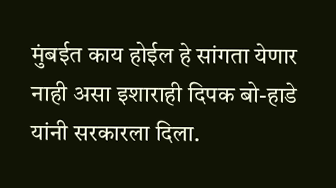मुंबईत काय होईल हे सांगता येणार नाही असा इशाराही दिपक बो-हाडे यांनी सरकारला दिला.